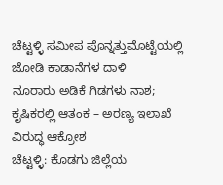ಚೆಟ್ಟಳ್ಳಿ ಸಮೀಪ ಪೊನ್ನತ್ತುಮೊಟ್ಟೆಯಲ್ಲಿ ಜೋಡಿ ಕಾಡಾನೆಗಳ ದಾಳಿ
ನೂರಾರು ಅಡಿಕೆ ಗಿಡಗಳು ನಾಶ; ಕೃಷಿಕರಲ್ಲಿ ಆತಂಕ – ಅರಣ್ಯ ಇಲಾಖೆ ವಿರುದ್ಧ ಆಕ್ರೋಶ
ಚೆಟ್ಟಳ್ಳಿ: ಕೊಡಗು ಜಿಲ್ಲೆಯ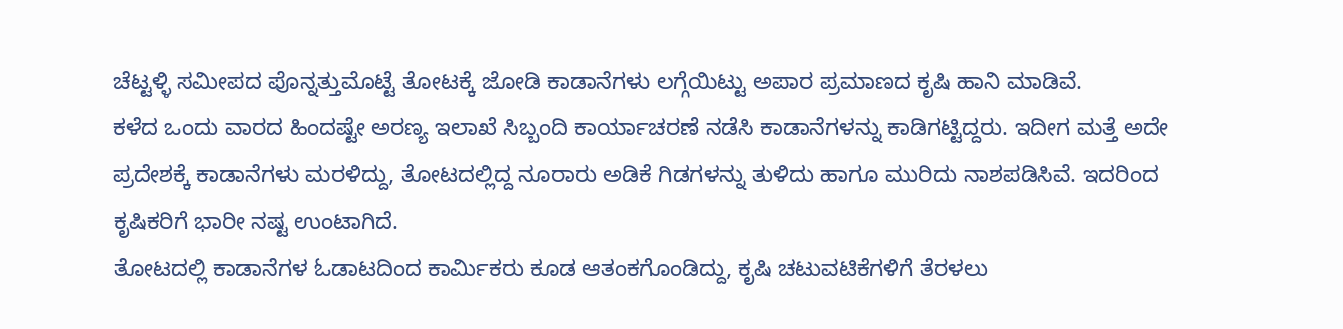ಚೆಟ್ಟಳ್ಳಿ ಸಮೀಪದ ಪೊನ್ನತ್ತುಮೊಟ್ಟೆ ತೋಟಕ್ಕೆ ಜೋಡಿ ಕಾಡಾನೆಗಳು ಲಗ್ಗೆಯಿಟ್ಟು ಅಪಾರ ಪ್ರಮಾಣದ ಕೃಷಿ ಹಾನಿ ಮಾಡಿವೆ.
ಕಳೆದ ಒಂದು ವಾರದ ಹಿಂದಷ್ಟೇ ಅರಣ್ಯ ಇಲಾಖೆ ಸಿಬ್ಬಂದಿ ಕಾರ್ಯಾಚರಣೆ ನಡೆಸಿ ಕಾಡಾನೆಗಳನ್ನು ಕಾಡಿಗಟ್ಟಿದ್ದರು. ಇದೀಗ ಮತ್ತೆ ಅದೇ ಪ್ರದೇಶಕ್ಕೆ ಕಾಡಾನೆಗಳು ಮರಳಿದ್ದು, ತೋಟದಲ್ಲಿದ್ದ ನೂರಾರು ಅಡಿಕೆ ಗಿಡಗಳನ್ನು ತುಳಿದು ಹಾಗೂ ಮುರಿದು ನಾಶಪಡಿಸಿವೆ. ಇದರಿಂದ ಕೃಷಿಕರಿಗೆ ಭಾರೀ ನಷ್ಟ ಉಂಟಾಗಿದೆ.
ತೋಟದಲ್ಲಿ ಕಾಡಾನೆಗಳ ಓಡಾಟದಿಂದ ಕಾರ್ಮಿಕರು ಕೂಡ ಆತಂಕಗೊಂಡಿದ್ದು, ಕೃಷಿ ಚಟುವಟಿಕೆಗಳಿಗೆ ತೆರಳಲು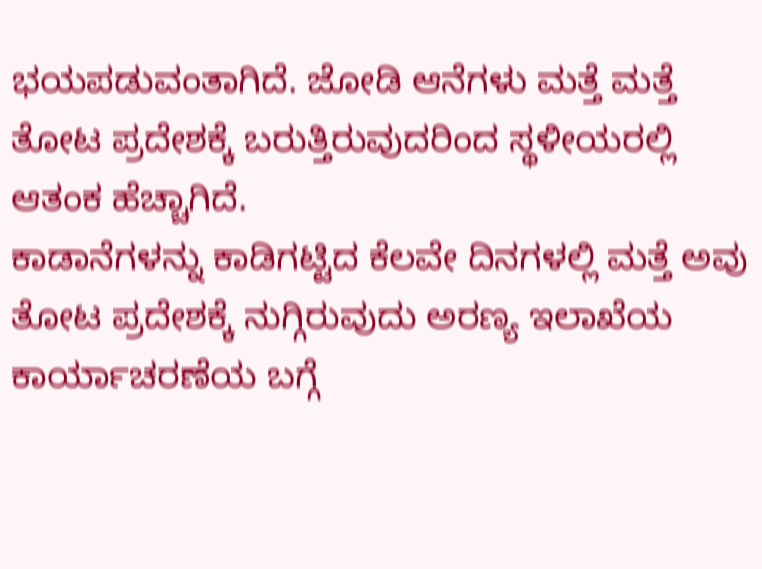ಭಯಪಡುವಂತಾಗಿದೆ. ಜೋಡಿ ಆನೆಗಳು ಮತ್ತೆ ಮತ್ತೆ ತೋಟ ಪ್ರದೇಶಕ್ಕೆ ಬರುತ್ತಿರುವುದರಿಂದ ಸ್ಥಳೀಯರಲ್ಲಿ ಆತಂಕ ಹೆಚ್ಚಾಗಿದೆ.
ಕಾಡಾನೆಗಳನ್ನು ಕಾಡಿಗಟ್ಟಿದ ಕೆಲವೇ ದಿನಗಳಲ್ಲಿ ಮತ್ತೆ ಅವು ತೋಟ ಪ್ರದೇಶಕ್ಕೆ ನುಗ್ಗಿರುವುದು ಅರಣ್ಯ ಇಲಾಖೆಯ ಕಾರ್ಯಾಚರಣೆಯ ಬಗ್ಗೆ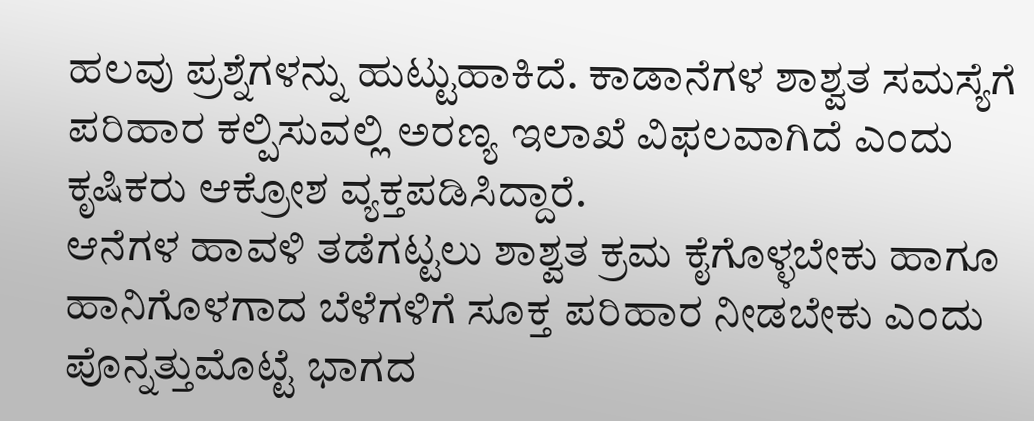ಹಲವು ಪ್ರಶ್ನೆಗಳನ್ನು ಹುಟ್ಟುಹಾಕಿದೆ. ಕಾಡಾನೆಗಳ ಶಾಶ್ವತ ಸಮಸ್ಯೆಗೆ ಪರಿಹಾರ ಕಲ್ಪಿಸುವಲ್ಲಿ ಅರಣ್ಯ ಇಲಾಖೆ ವಿಫಲವಾಗಿದೆ ಎಂದು ಕೃಷಿಕರು ಆಕ್ರೋಶ ವ್ಯಕ್ತಪಡಿಸಿದ್ದಾರೆ.
ಆನೆಗಳ ಹಾವಳಿ ತಡೆಗಟ್ಟಲು ಶಾಶ್ವತ ಕ್ರಮ ಕೈಗೊಳ್ಳಬೇಕು ಹಾಗೂ ಹಾನಿಗೊಳಗಾದ ಬೆಳೆಗಳಿಗೆ ಸೂಕ್ತ ಪರಿಹಾರ ನೀಡಬೇಕು ಎಂದು ಪೊನ್ನತ್ತುಮೊಟ್ಟೆ ಭಾಗದ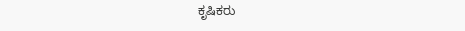ಕೃಷಿಕರು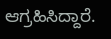ಆಗ್ರಹಿಸಿದ್ದಾರೆ.